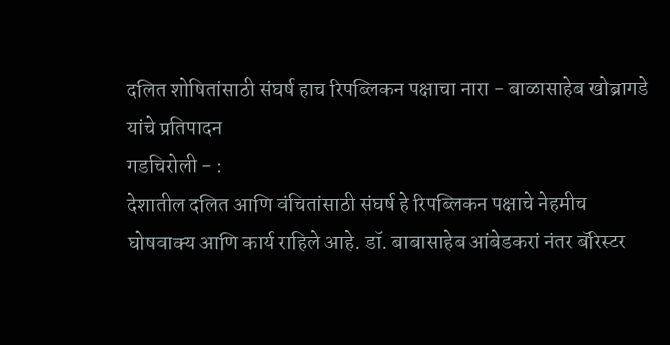दलित शोषितांसाठी संघर्ष हाच रिपब्लिकन पक्षाचा नारा - बाळासाहेब खोब्रागडे यांचे प्रतिपादन
गडचिरोली - :
देशातील दलित आणि वंचितांसाठी संघर्ष हे रिपब्लिकन पक्षाचे नेहमीच घोषवाक्य आणि कार्य राहिले आहे. डॉ. बाबासाहेब आंबेडकरां नंतर बॅरिस्टर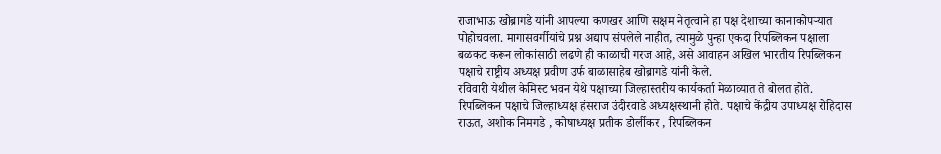राजाभाऊ खोब्रागडे यांनी आपल्या कणखर आणि सक्षम नेतृत्वाने हा पक्ष देशाच्या कानाकोपऱ्यात पोहोचवला. मागासवर्गीयांचे प्रश्न अद्याप संपलेले नाहीत, त्यामुळे पुन्हा एकदा रिपब्लिकन पक्षाला बळकट करून लोकांसाठी लढणे ही काळाची गरज आहे, असे आवाहन अखिल भारतीय रिपब्लिकन पक्षाचे राष्ट्रीय अध्यक्ष प्रवीण उर्फ बाळासाहेब खोब्रागडे यांनी केले.
रविवारी येथील केमिस्ट भवन येथे पक्षाच्या जिल्हास्तरीय कार्यकर्ता मेळाव्यात ते बोलत होते.
रिपब्लिकन पक्षाचे जिल्हाध्यक्ष हंसराज उंदीरवाडे अध्यक्षस्थानी होते. पक्षाचे केंद्रीय उपाध्यक्ष रोहिदास राऊत, अशोक निमगडे , कोषाध्यक्ष प्रतीक डोर्लीकर , रिपब्लिकन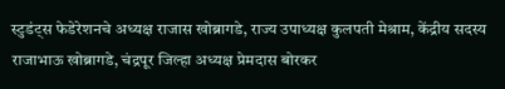स्टुडंट्स फेडेरेशनचे अध्यक्ष राजास खोब्रागडे, राज्य उपाध्यक्ष कुलपती मेश्राम, केंद्रीय सदस्य राजाभाऊ खोब्रागडे, चंद्रपूर जिल्हा अध्यक्ष प्रेमदास बोरकर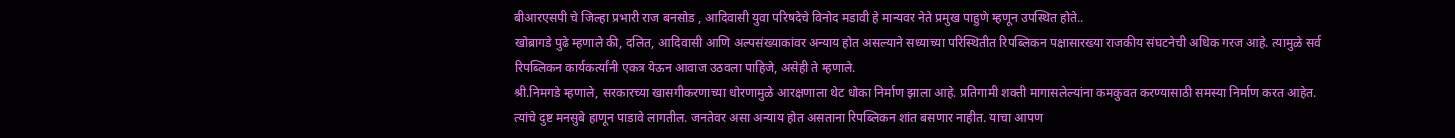बीआरएसपी चे जिल्हा प्रभारी राज बनसोड , आदिवासी युवा परिषदेचे विनोद मडावी हे मान्यवर नेते प्रमुख पाहुणे म्हणून उपस्थित होते..
खोब्रागडे पुढे म्हणाले की, दलित, आदिवासी आणि अल्पसंख्याकांवर अन्याय होत असल्याने सध्याच्या परिस्थितीत रिपब्लिकन पक्षासारख्या राजकीय संघटनेची अधिक गरज आहे. त्यामुळे सर्व रिपब्लिकन कार्यकर्त्यांनी एकत्र येऊन आवाज उठवला पाहिजे, असेही ते म्हणाले.
श्री.निमगडे म्हणाले, सरकारच्या खासगीकरणाच्या धोरणामुळे आरक्षणाला थेट धोका निर्माण झाला आहे. प्रतिगामी शक्ती मागासलेल्यांना कमकुवत करण्यासाठी समस्या निर्माण करत आहेत. त्यांचे दुष्ट मनसुबे हाणून पाडावे लागतील. जनतेवर असा अन्याय होत असताना रिपब्लिकन शांत बसणार नाहीत. याचा आपण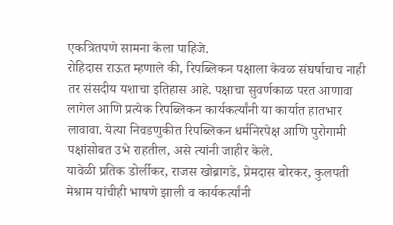एकत्रितपणे सामना केला पाहिजे.
रोहिदास राऊत म्हणाले की, रिपब्लिकन पक्षाला केवळ संघर्षाचाच नाही तर संसदीय यशाचा इतिहास आहे. पक्षाचा सुवर्णकाळ परत आणावा लागेल आणि प्रत्येक रिपब्लिकन कार्यकर्त्यांनी या कार्यात हातभार लावावा. येत्या निवडणुकीत रिपब्लिकन धर्मनिरपेक्ष आणि पुरोगामी पक्षांसोबत उभे राहतील, असे त्यांनी जाहीर केले.
यावेळी प्रतिक डोर्लीकर, राजस खोब्रागडे, प्रेमदास बोरकर, कुलपती मेश्राम यांचीही भाषणे झाली व कार्यकर्त्यांनी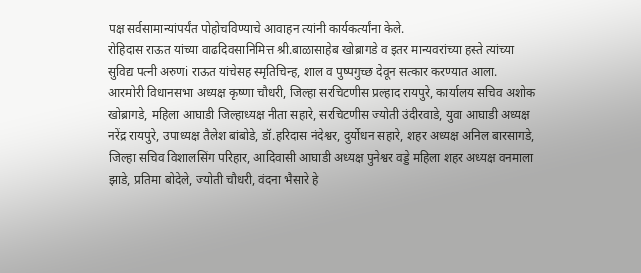पक्ष सर्वसामान्यांपर्यंत पोहोचविण्याचे आवाहन त्यांनी कार्यकर्त्यांना केले.
रोहिदास राऊत यांच्या वाढदिवसानिमित्त श्री.बाळासाहेब खोब्रागडे व इतर मान्यवरांच्या हस्ते त्यांच्या सुविद्य पत्नी अरुणi राऊत यांचेसह स्मृतिचिन्ह, शाल व पुष्पगुच्छ देवून सत्कार करण्यात आला.
आरमोरी विधानसभा अध्यक्ष कृष्णा चौधरी, जिल्हा सरचिटणीस प्रल्हाद रायपुरे, कार्यालय सचिव अशोक खोब्रागडे, महिला आघाडी जिल्हाध्यक्ष नीता सहारे, सरचिटणीस ज्योती उंदीरवाडे, युवा आघाडी अध्यक्ष नरेंद्र रायपुरे, उपाध्यक्ष तैलेश बांबोडे, डॉ.हरिदास नंदेश्वर, दुर्योधन सहारे, शहर अध्यक्ष अनिल बारसागडे, जिल्हा सचिव विशालसिंग परिहार, आदिवासी आघाडी अध्यक्ष पुनेश्वर वड्डे महिला शहर अध्यक्ष वनमाला झाडे, प्रतिमा बोदेले, ज्योती चौधरी, वंदना भैसारे हे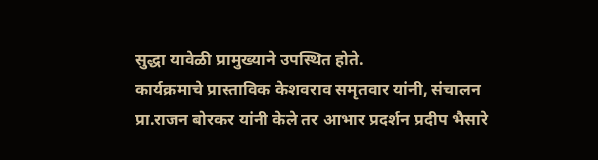सुद्धा यावेळी प्रामुख्याने उपस्थित होते.
कार्यक्रमाचे प्रास्ताविक केशवराव समृतवार यांनी, संचालन प्रा.राजन बोरकर यांनी केले तर आभार प्रदर्शन प्रदीप भैसारे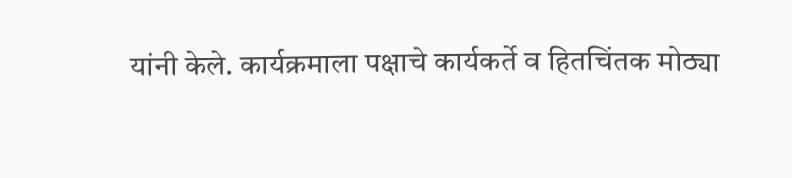यांनी केले. कार्यक्रमाला पक्षाचे कार्यकर्ते व हितचिंतक मोठ्या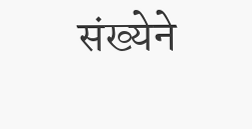संख्येने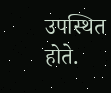उपस्थित होते.